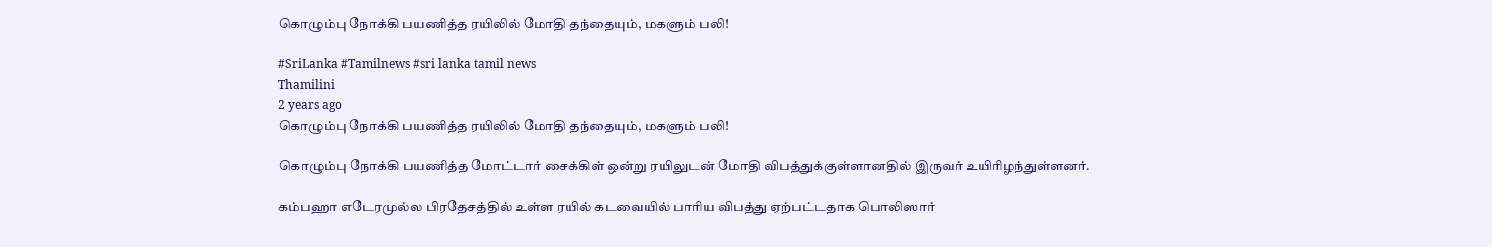கொழும்பு நோக்கி பயணித்த ரயிலில் மோதி தந்தையும், மகளும் பலி!

#SriLanka #Tamilnews #sri lanka tamil news
Thamilini
2 years ago
கொழும்பு நோக்கி பயணித்த ரயிலில் மோதி தந்தையும், மகளும் பலி!

கொழும்பு நோக்கி பயணித்த மோட்டார் சைக்கிள் ஒன்று ரயிலுடன் மோதி விபத்துக்குள்ளானதில் இருவர் உயிரிழந்துள்ளனர்.

கம்பஹா எடேரமுல்ல பிரதேசத்தில் உள்ள ரயில் கடவையில் பாரிய விபத்து ஏற்பட்டதாக பொலிஸார்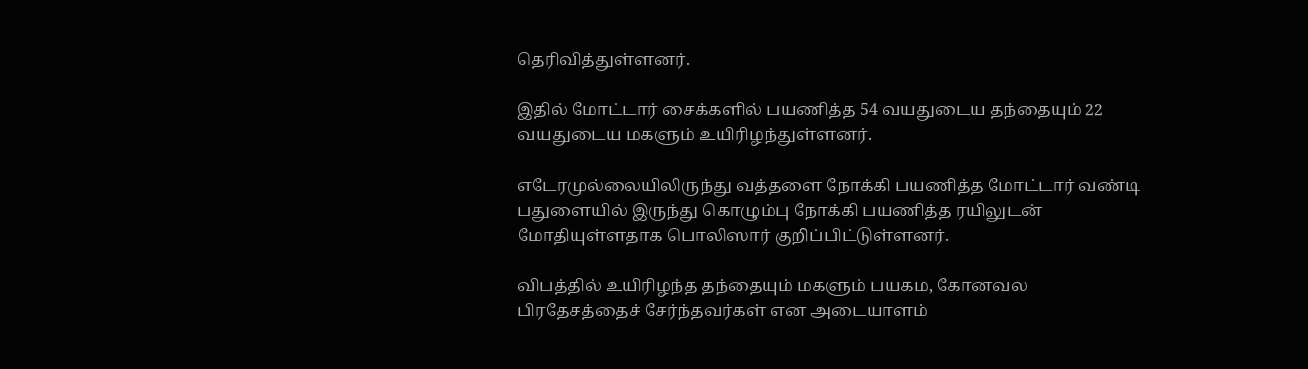தெரிவித்துள்ளனர்.

இதில் மோட்டார் சைக்களில் பயணித்த 54 வயதுடைய தந்தையும் 22 வயதுடைய மகளும் உயிரிழந்துள்ளனர்.

எடேரமுல்லையிலிருந்து வத்தளை நோக்கி பயணித்த மோட்டார் வண்டி பதுளையில் இருந்து கொழும்பு நோக்கி பயணித்த ரயிலுடன் மோதியுள்ளதாக பொலிஸார் குறிப்பிட்டுள்ளனர்.

விபத்தில் உயிரிழந்த தந்தையும் மகளும் பயகம, கோனவல பிரதேசத்தைச் சேர்ந்தவர்கள் என அடையாளம்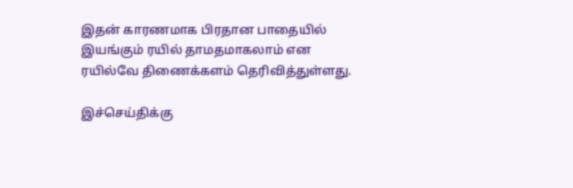இதன் காரணமாக பிரதான பாதையில் இயங்கும் ரயில் தாமதமாகலாம் என ரயில்வே திணைக்களம் தெரிவித்துள்ளது.

இச்செய்திக்கு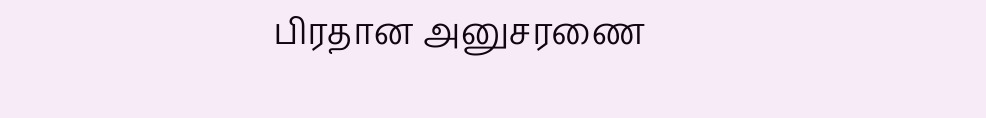பிரதான அனுசரணை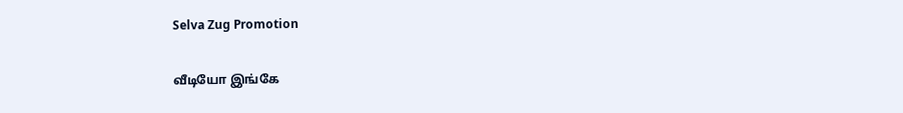Selva Zug Promotion

வீடியோ இங்கே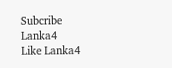Subcribe Lanka4
Like Lanka4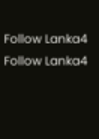Follow Lanka4
Follow Lanka4